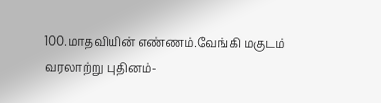100.மாதவியின் எண்ணம்.வேங்கி மகுடம் வரலாற்று புதினம்-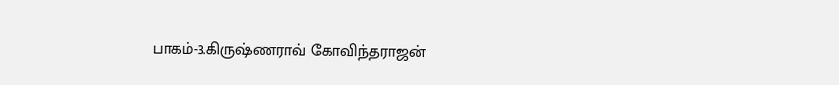பாகம்-3.கிருஷ்ணராவ் கோவிந்தராஜன்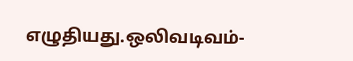எழுதியது.ஒலிவடிவம்-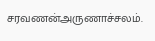சரவணன்அருணாச்சலம்.